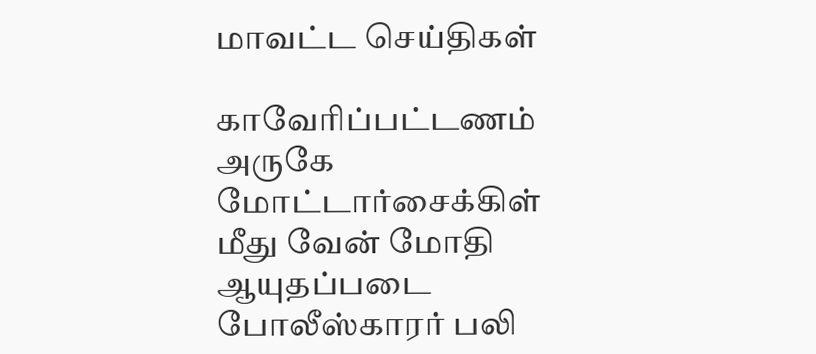மாவட்ட செய்திகள்

காவேரிப்பட்டணம் அருகே மோட்டார்சைக்கிள் மீது வேன் மோதி ஆயுதப்படை போலீஸ்காரர் பலி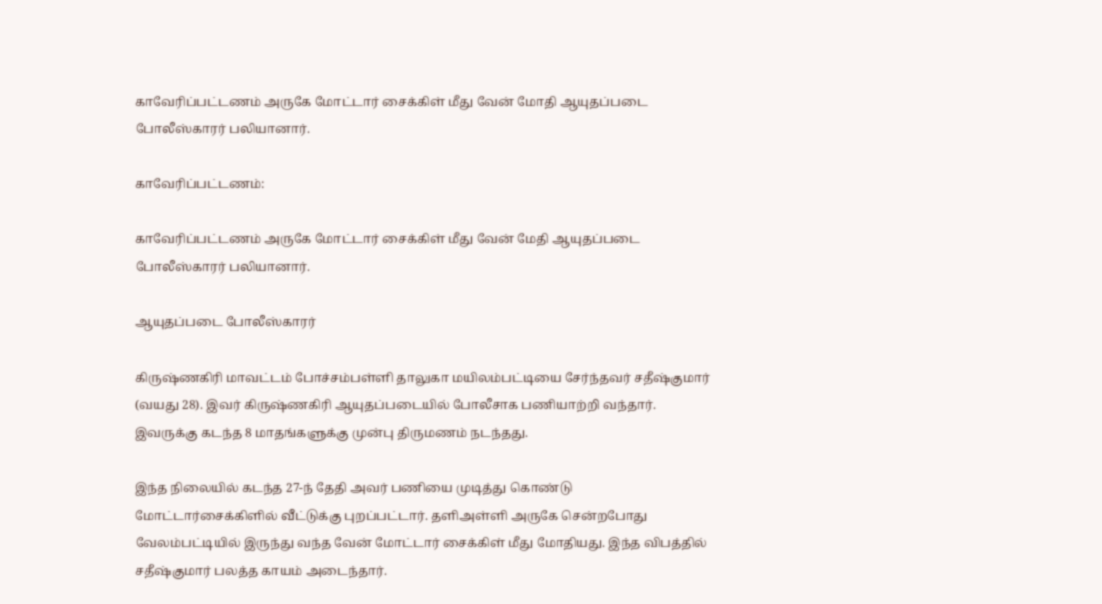காவேரிப்பட்டணம் அருகே மோட்டார் சைக்கிள் மீது வேன் மோதி ஆயுதப்படை போலீஸ்காரர் பலியானார்.

காவேரிப்பட்டணம்:

காவேரிப்பட்டணம் அருகே மோட்டார் சைக்கிள் மீது வேன் மேதி ஆயுதப்படை போலீஸ்காரர் பலியானார்.

ஆயுதப்படை போலீஸ்காரர்

கிருஷ்ணகிரி மாவட்டம் போச்சம்பள்ளி தாலுகா மயிலம்பட்டியை சேர்ந்தவர் சதீஷ்குமார் (வயது 28). இவர் கிருஷ்ணகிரி ஆயுதப்படையில் போலீசாக பணியாற்றி வந்தார். இவருக்கு கடந்த 8 மாதங்களுக்கு முன்பு திருமணம் நடந்தது.

இந்த நிலையில் கடந்த 27-ந் தேதி அவர் பணியை முடித்து கொண்டு மோட்டார்சைக்கிளில் வீட்டுக்கு புறப்பட்டார். தளிஅள்ளி அருகே சென்றபோது வேலம்பட்டியில் இருந்து வந்த வேன் மோட்டார் சைக்கிள் மீது மோதியது. இந்த விபத்தில் சதீஷ்குமார் பலத்த காயம் அடைந்தார்.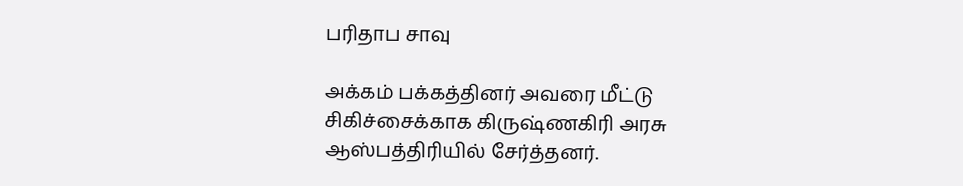பரிதாப சாவு

அக்கம் பக்கத்தினர் அவரை மீட்டு சிகிச்சைக்காக கிருஷ்ணகிரி அரசு ஆஸ்பத்திரியில் சேர்த்தனர்.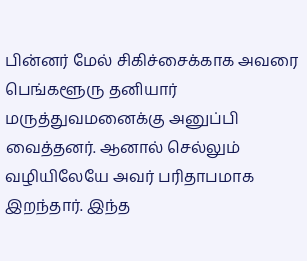பின்னர் மேல் சிகிச்சைக்காக அவரை பெங்களூரு தனியார் மருத்துவமனைக்கு அனுப்பி வைத்தனர். ஆனால் செல்லும் வழியிலேயே அவர் பரிதாபமாக இறந்தார். இந்த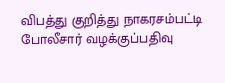விபத்து குறித்து நாகரசம்பட்டி போலீசார் வழக்குப்பதிவு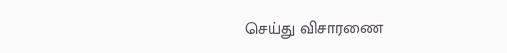செய்து விசாரணை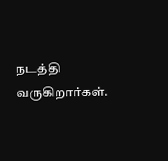நடத்தி வருகிறார்கள்.